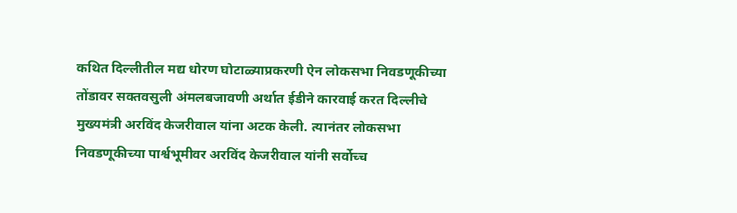कथित दिल्लीतील मद्य धोरण घोटाळ्याप्रकरणी ऐन लोकसभा निवडणूकीच्या तोंडावर सक्तवसुली अंमलबजावणी अर्थात ईडीने कारवाई करत दिल्लीचे मुख्यमंत्री अरविंद केजरीवाल यांना अटक केली. त्यानंतर लोकसभा निवडणूकीच्या पार्श्वभूमीवर अरविंद केजरीवाल यांनी सर्वोच्च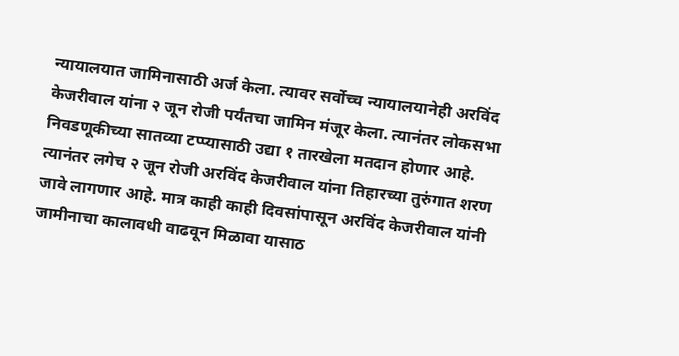न्यायालयात जामिनासाठी अर्ज केला. त्यावर सर्वोच्च न्यायालयानेही अरविंद केजरीवाल यांना २ जून रोजी पर्यंतचा जामिन मंजूर केला. त्यानंतर लोकसभा निवडणूकीच्या सातव्या टप्प्यासाठी उद्या १ तारखेला मतदान होणार आहे. त्यानंतर लगेच २ जून रोजी अरविंद केजरीवाल यांना तिहारच्या तुरुंगात शरण जावे लागणार आहे. मात्र काही काही दिवसांपासून अरविंद केजरीवाल यांनी जामीनाचा कालावधी वाढवून मिळावा यासाठ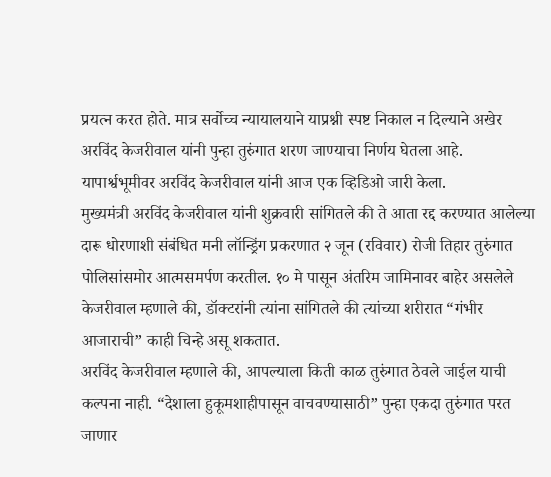प्रयत्न करत होते. मात्र सर्वोच्च न्यायालयाने याप्रश्नी स्पष्ट निकाल न दिल्याने अखेर अरविंद केजरीवाल यांनी पुन्हा तुरुंगात शरण जाण्याचा निर्णय घेतला आहे. यापार्श्वभूमीवर अरविंद केजरीवाल यांनी आज एक व्हिडिओ जारी केला.
मुख्यमंत्री अरविंद केजरीवाल यांनी शुक्रवारी सांगितले की ते आता रद्द करण्यात आलेल्या दारू धोरणाशी संबंधित मनी लॉन्ड्रिंग प्रकरणात २ जून (रविवार) रोजी तिहार तुरुंगात पोलिसांसमोर आत्मसमर्पण करतील. १० मे पासून अंतरिम जामिनावर बाहेर असलेले केजरीवाल म्हणाले की, डॉक्टरांनी त्यांना सांगितले की त्यांच्या शरीरात “गंभीर आजाराची” काही चिन्हे असू शकतात.
अरविंद केजरीवाल म्हणाले की, आपल्याला किती काळ तुरुंगात ठेवले जाईल याची कल्पना नाही. “देशाला हुकूमशाहीपासून वाचवण्यासाठी” पुन्हा एकदा तुरुंगात परत जाणार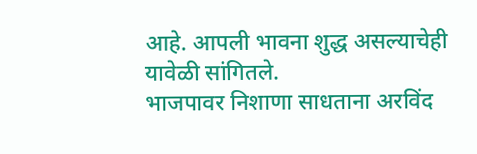आहे. आपली भावना शुद्ध असल्याचेही यावेळी सांगितले.
भाजपावर निशाणा साधताना अरविंद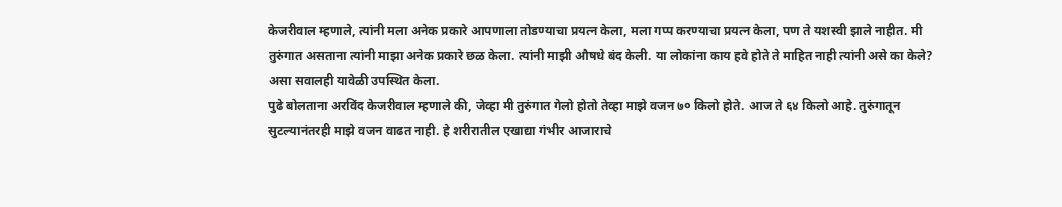केजरीवाल म्हणाले, त्यांनी मला अनेक प्रकारे आपणाला तोडण्याचा प्रयत्न केला, मला गप्प करण्याचा प्रयत्न केला, पण ते यशस्वी झाले नाहीत. मी तुरुंगात असताना त्यांनी माझा अनेक प्रकारे छळ केला. त्यांनी माझी औषधे बंद केली. या लोकांना काय हवे होते ते माहित नाही त्यांनी असे का केले? असा सवालही यावेळी उपस्थित केला.
पुढे बोलताना अरविंद केजरीवाल म्हणाले की, जेव्हा मी तुरुंगात गेलो होतो तेव्हा माझे वजन ७० किलो होते. आज ते ६४ किलो आहे. तुरुंगातून सुटल्यानंतरही माझे वजन वाढत नाही. हे शरीरातील एखाद्या गंभीर आजाराचे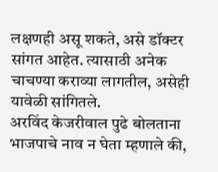लक्षणही असू शकते, असे डॉक्टर सांगत आहेत. त्यासाठी अनेक चाचण्या कराव्या लागतील, असेही यावेळी सांगितले.
अरविंद केजरीवाल पुढे बोलताना भाजपाचे नाव न घेता म्हणाले की,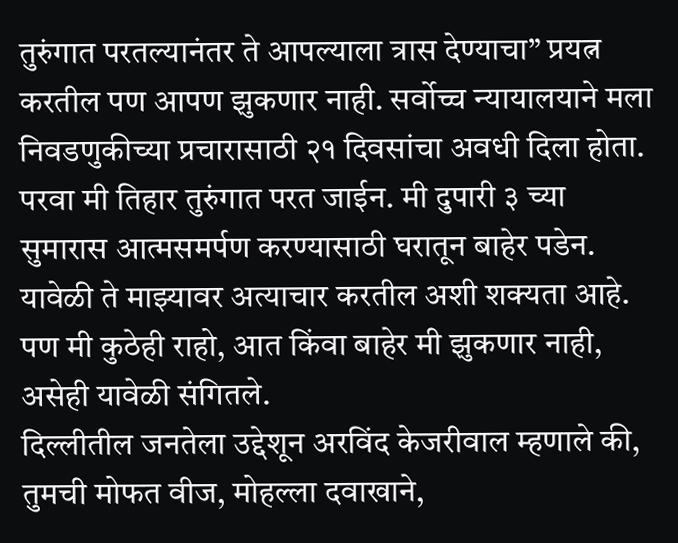तुरुंगात परतल्यानंतर ते आपल्याला त्रास देण्याचा” प्रयत्न करतील पण आपण झुकणार नाही. सर्वोच्च न्यायालयाने मला निवडणुकीच्या प्रचारासाठी २१ दिवसांचा अवधी दिला होता. परवा मी तिहार तुरुंगात परत जाईन. मी दुपारी ३ च्या सुमारास आत्मसमर्पण करण्यासाठी घरातून बाहेर पडेन. यावेळी ते माझ्यावर अत्याचार करतील अशी शक्यता आहे. पण मी कुठेही राहो, आत किंवा बाहेर मी झुकणार नाही, असेही यावेळी संगितले.
दिल्लीतील जनतेला उद्देशून अरविंद केजरीवाल म्हणाले की, तुमची मोफत वीज, मोहल्ला दवाखाने,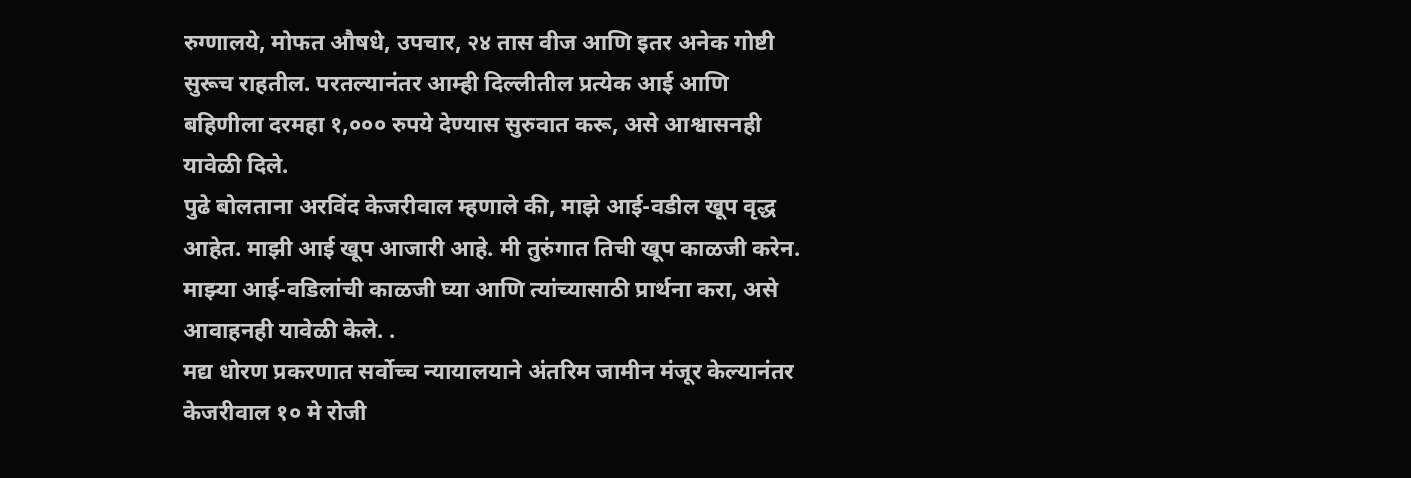रुग्णालये, मोफत औषधे, उपचार, २४ तास वीज आणि इतर अनेक गोष्टी सुरूच राहतील. परतल्यानंतर आम्ही दिल्लीतील प्रत्येक आई आणि बहिणीला दरमहा १,००० रुपये देण्यास सुरुवात करू, असे आश्वासनही यावेळी दिले.
पुढे बोलताना अरविंद केजरीवाल म्हणाले की, माझे आई-वडील खूप वृद्ध आहेत. माझी आई खूप आजारी आहे. मी तुरुंगात तिची खूप काळजी करेन. माझ्या आई-वडिलांची काळजी घ्या आणि त्यांच्यासाठी प्रार्थना करा, असे आवाहनही यावेळी केले. .
मद्य धोरण प्रकरणात सर्वोच्च न्यायालयाने अंतरिम जामीन मंजूर केल्यानंतर केजरीवाल १० मे रोजी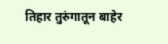तिहार तुरुंगातून बाहेर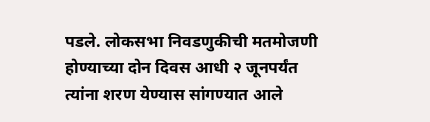पडले. लोकसभा निवडणुकीची मतमोजणी होण्याच्या दोन दिवस आधी २ जूनपर्यंत त्यांना शरण येण्यास सांगण्यात आले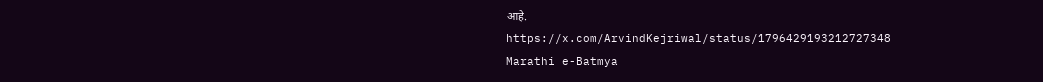आहे.
https://x.com/ArvindKejriwal/status/1796429193212727348
Marathi e-Batmya